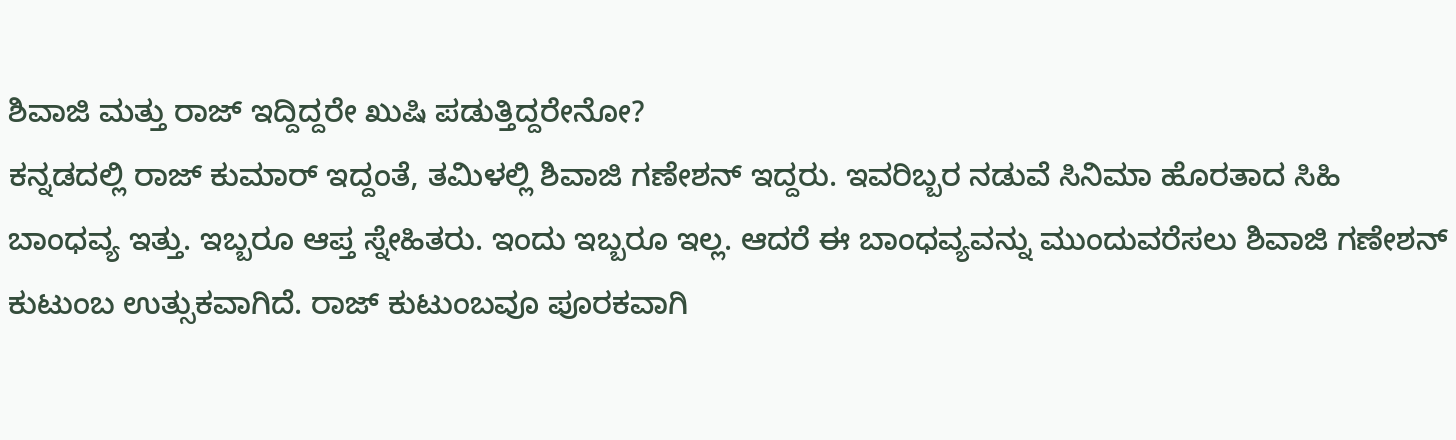ಶಿವಾಜಿ ಮತ್ತು ರಾಜ್ ಇದ್ದಿದ್ದರೇ ಖುಷಿ ಪಡುತ್ತಿದ್ದರೇನೋ?
ಕನ್ನಡದಲ್ಲಿ ರಾಜ್ ಕುಮಾರ್ ಇದ್ದಂತೆ, ತಮಿಳಲ್ಲಿ ಶಿವಾಜಿ ಗಣೇಶನ್ ಇದ್ದರು. ಇವರಿಬ್ಬರ ನಡುವೆ ಸಿನಿಮಾ ಹೊರತಾದ ಸಿಹಿ ಬಾಂಧವ್ಯ ಇತ್ತು. ಇಬ್ಬರೂ ಆಪ್ತ ಸ್ನೇಹಿತರು. ಇಂದು ಇಬ್ಬರೂ ಇಲ್ಲ. ಆದರೆ ಈ ಬಾಂಧವ್ಯವನ್ನು ಮುಂದುವರೆಸಲು ಶಿವಾಜಿ ಗಣೇಶನ್ ಕುಟುಂಬ ಉತ್ಸುಕವಾಗಿದೆ. ರಾಜ್ ಕುಟುಂಬವೂ ಪೂರಕವಾಗಿ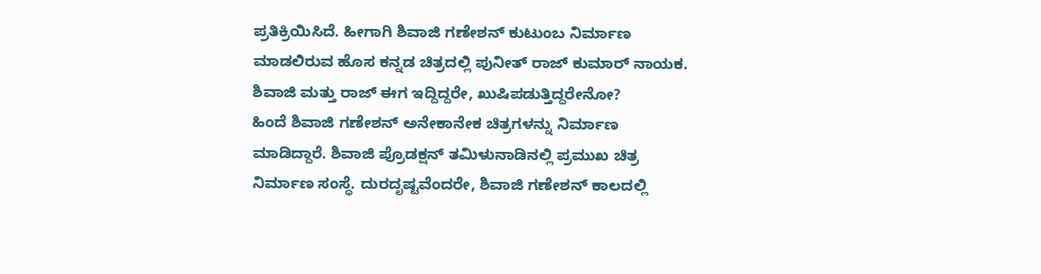ಪ್ರತಿಕ್ರಿಯಿಸಿದೆ. ಹೀಗಾಗಿ ಶಿವಾಜಿ ಗಣೇಶನ್ ಕುಟುಂಬ ನಿರ್ಮಾಣ ಮಾಡಲಿರುವ ಹೊಸ ಕನ್ನಡ ಚಿತ್ರದಲ್ಲಿ ಪುನೀತ್ ರಾಜ್ ಕುಮಾರ್ ನಾಯಕ. ಶಿವಾಜಿ ಮತ್ತು ರಾಜ್ ಈಗ ಇದ್ದಿದ್ದರೇ, ಖುಷಿಪಡುತ್ತಿದ್ದರೇನೋ?
ಹಿಂದೆ ಶಿವಾಜಿ ಗಣೇಶನ್ ಅನೇಕಾನೇಕ ಚಿತ್ರಗಳನ್ನು ನಿರ್ಮಾಣ ಮಾಡಿದ್ದಾರೆ. ಶಿವಾಜಿ ಪ್ರೊಡಕ್ಷನ್ ತಮಿಳುನಾಡಿನಲ್ಲಿ ಪ್ರಮುಖ ಚಿತ್ರ ನಿರ್ಮಾಣ ಸಂಸ್ಥೆ. ದುರದೃಷ್ಟವೆಂದರೇ, ಶಿವಾಜಿ ಗಣೇಶನ್ ಕಾಲದಲ್ಲಿ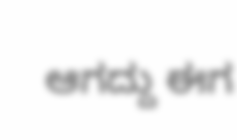ಆಗದ್ದು ಈಗ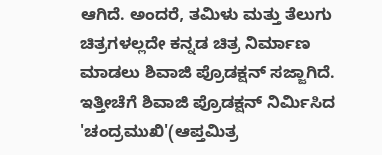ಆಗಿದೆ. ಅಂದರೆ, ತಮಿಳು ಮತ್ತು ತೆಲುಗು ಚಿತ್ರಗಳಲ್ಲದೇ ಕನ್ನಡ ಚಿತ್ರ ನಿರ್ಮಾಣ ಮಾಡಲು ಶಿವಾಜಿ ಪ್ರೊಡಕ್ಷನ್ ಸಜ್ಜಾಗಿದೆ. ಇತ್ತೀಚೆಗೆ ಶಿವಾಜಿ ಪ್ರೊಡಕ್ಷನ್ ನಿರ್ಮಿಸಿದ 'ಚಂದ್ರಮುಖಿ'(ಆಪ್ತಮಿತ್ರ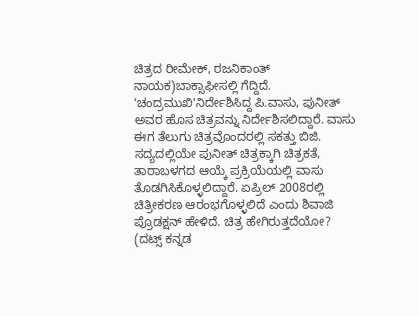ಚಿತ್ರದ ರೀಮೇಕ್, ರಜನಿಕಾಂತ್ ನಾಯಕ)ಬಾಕ್ಸಾಫೀಸಲ್ಲಿ ಗೆದ್ದಿದೆ.
'ಚಂದ್ರಮುಖಿ'ನಿರ್ದೇಶಿಸಿದ್ದ ಪಿ.ವಾಸು, ಪುನೀತ್ ಅವರ ಹೊಸ ಚಿತ್ರವನ್ನು ನಿರ್ದೇಶಿಸಲಿದ್ದಾರೆ. ವಾಸು ಈಗ ತೆಲುಗು ಚಿತ್ರವೊಂದರಲ್ಲಿ ಸಕತ್ತು ಬಿಜಿ. ಸದ್ಯದಲ್ಲಿಯೇ ಪುನೀತ್ ಚಿತ್ರಕ್ಕಾಗಿ ಚಿತ್ರಕತೆ, ತಾರಾಬಳಗದ ಆಯ್ಕೆ ಪ್ರಕ್ರಿಯೆಯಲ್ಲಿ ವಾಸು ತೊಡಗಿಸಿಕೊಳ್ಳಲಿದ್ದಾರೆ. ಏಪ್ರಿಲ್ 2008ರಲ್ಲಿ ಚಿತ್ರೀಕರಣ ಆರಂಭಗೊಳ್ಳಲಿದೆ ಎಂದು ಶಿವಾಜಿ ಪ್ರೊಡಕ್ಷನ್ ಹೇಳಿದೆ. ಚಿತ್ರ ಹೇಗಿರುತ್ತದೆಯೋ?
(ದಟ್ಸ್ ಕನ್ನಡ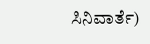ಸಿನಿವಾರ್ತೆ)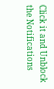Click it and Unblock the Notifications